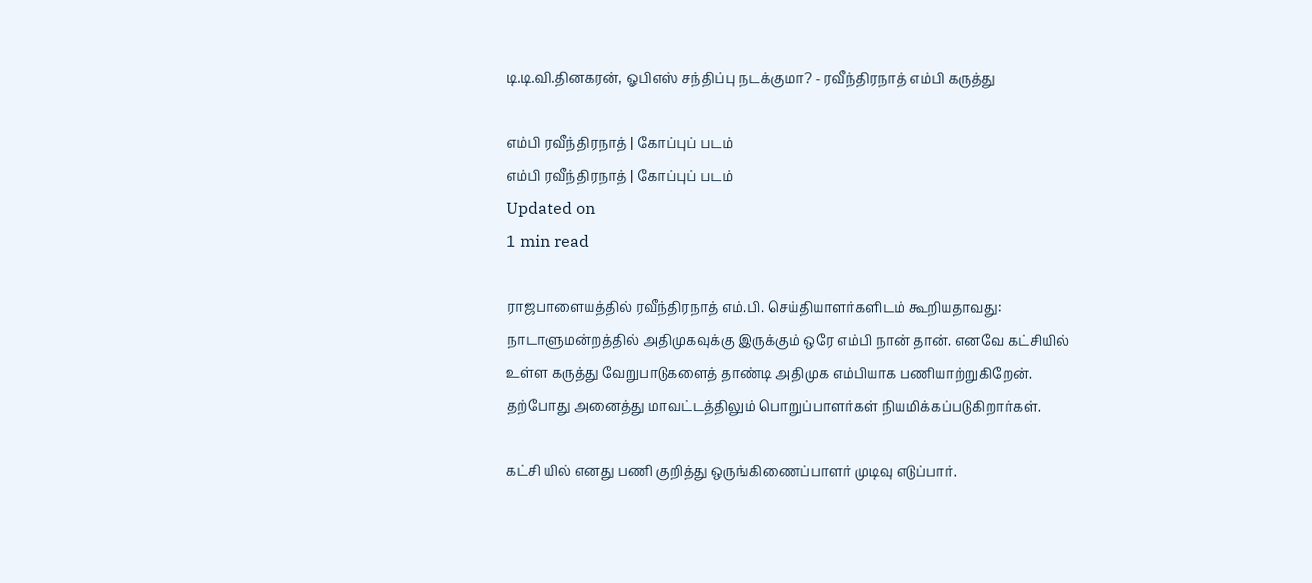டி.டி.வி.தினகரன், ஓபிஎஸ் சந்திப்பு நடக்குமா? - ரவீந்திரநாத் எம்பி கருத்து

எம்பி ரவீந்திரநாத் | கோப்புப் படம்
எம்பி ரவீந்திரநாத் | கோப்புப் படம்
Updated on
1 min read

ராஜபாளையத்தில் ரவீந்திரநாத் எம்.பி. செய்தியாளர்களிடம் கூறியதாவது: நாடாளுமன்றத்தில் அதிமுகவுக்கு இருக்கும் ஒரே எம்பி நான் தான். எனவே கட்சியில் உள்ள கருத்து வேறுபாடுகளைத் தாண்டி அதிமுக எம்பியாக பணியாற்றுகிறேன். தற்போது அனைத்து மாவட்டத்திலும் பொறுப்பாளர்கள் நியமிக்கப்படுகிறார்கள்.

கட்சி யில் எனது பணி குறித்து ஒருங்கிணைப்பாளர் முடிவு எடுப்பார்.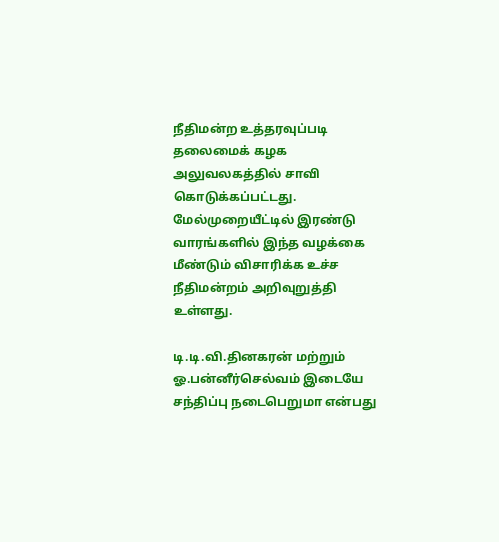நீதிமன்ற உத்தரவுப்படி தலைமைக் கழக அலுவலகத்தில் சாவி கொடுக்கப்பட்டது. மேல்முறையீட்டில் இரண்டு வாரங்களில் இந்த வழக்கை மீண்டும் விசாரிக்க உச்ச நீதிமன்றம் அறிவுறுத்தி உள்ளது.

டி.டி.வி.தினகரன் மற்றும் ஓ.பன்னீர்செல்வம் இடையே சந்திப்பு நடைபெறுமா என்பது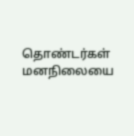தொண்டர்கள் மனநிலையை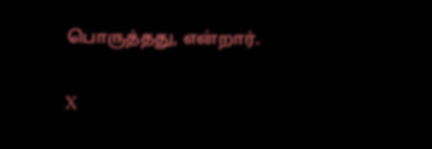பொருத்தது, என்றார்.

X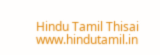Hindu Tamil Thisai
www.hindutamil.in